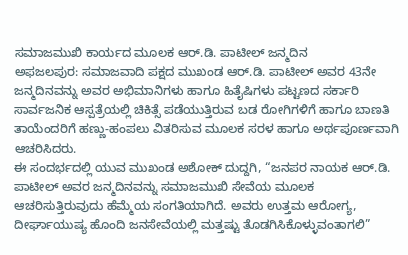ಸಮಾಜಮುಖಿ ಕಾರ್ಯದ ಮೂಲಕ ಆರ್.ಡಿ. ಪಾಟೀಲ್ ಜನ್ಮದಿನ
ಅಫಜಲಪುರ: ಸಮಾಜವಾದಿ ಪಕ್ಷದ ಮುಖಂಡ ಆರ್.ಡಿ. ಪಾಟೀಲ್ ಅವರ 43ನೇ ಜನ್ಮದಿನವನ್ನು ಅವರ ಅಭಿಮಾನಿಗಳು ಹಾಗೂ ಹಿತೈಷಿಗಳು ಪಟ್ಟಣದ ಸರ್ಕಾರಿ ಸಾರ್ವಜನಿಕ ಆಸ್ಪತ್ರೆಯಲ್ಲಿ ಚಿಕಿತ್ಸೆ ಪಡೆಯುತ್ತಿರುವ ಬಡ ರೋಗಿಗಳಿಗೆ ಹಾಗೂ ಬಾಣತಿ ತಾಯೆಂದರಿಗೆ ಹಣ್ಣು-ಹಂಪಲು ವಿತರಿಸುವ ಮೂಲಕ ಸರಳ ಹಾಗೂ ಅರ್ಥಪೂರ್ಣವಾಗಿ ಆಚರಿಸಿದರು.
ಈ ಸಂದರ್ಭದಲ್ಲಿ ಯುವ ಮುಖಂಡ ಅಶೋಕ್ ದುದ್ದಗಿ, “ಜನಪರ ನಾಯಕ ಆರ್.ಡಿ. ಪಾಟೀಲ್ ಅವರ ಜನ್ಮದಿನವನ್ನು ಸಮಾಜಮುಖಿ ಸೇವೆಯ ಮೂಲಕ ಆಚರಿಸುತ್ತಿರುವುದು ಹೆಮ್ಮೆಯ ಸಂಗತಿಯಾಗಿದೆ. ಅವರು ಉತ್ತಮ ಆರೋಗ್ಯ, ದೀರ್ಘಾಯುಷ್ಯ ಹೊಂದಿ ಜನಸೇವೆಯಲ್ಲಿ ಮತ್ತಷ್ಟು ತೊಡಗಿಸಿಕೊಳ್ಳುವಂತಾಗಲಿ”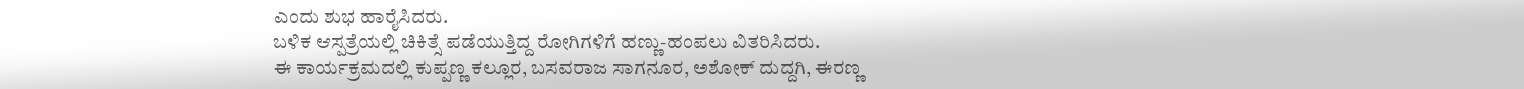ಎಂದು ಶುಭ ಹಾರೈಸಿದರು.
ಬಳಿಕ ಆಸ್ಪತ್ರೆಯಲ್ಲಿ ಚಿಕಿತ್ಸೆ ಪಡೆಯುತ್ತಿದ್ದ ರೋಗಿಗಳಿಗೆ ಹಣ್ಣು-ಹಂಪಲು ವಿತರಿಸಿದರು.
ಈ ಕಾರ್ಯಕ್ರಮದಲ್ಲಿ ಕುಪ್ಪಣ್ಣ ಕಲ್ಲೂರ, ಬಸವರಾಜ ಸಾಗನೂರ, ಅಶೋಕ್ ದುದ್ದಗಿ, ಈರಣ್ಣ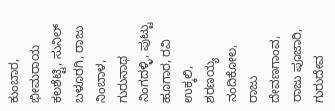ಕುಂಬಾರ, ಭೀಮರಾಯ ಕಲಶೆಟ್ಟಿ, ಸುನಿಲ್ ಬಳೂರಗಿ, ರಾಜು ನಿಂಬಾಳ, ಗುರುನಾಥ ನಿಂಗದಳ್ಳಿ, ಪುಟ್ಟು ಹೂಗಾರ, ರವಿ ಉಕ್ಕಲಿ, ಶರಣಯ್ಯ ನಂದಿಕೋಲ, ರಾಜು ದೇವಣಗಾಂವ, ರಾಜು ಪೂಜಾರಿ, ಗುರುದೇವ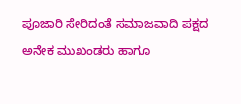ಪೂಜಾರಿ ಸೇರಿದಂತೆ ಸಮಾಜವಾದಿ ಪಕ್ಷದ ಅನೇಕ ಮುಖಂಡರು ಹಾಗೂ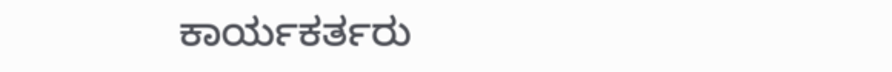ಕಾರ್ಯಕರ್ತರು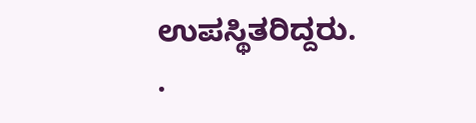ಉಪಸ್ಥಿತರಿದ್ದರು.
.